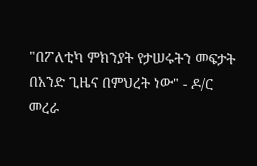"በፖለቲካ ምክንያት የታሠሩትን መፍታት በአንድ ጊዜና በምህረት ነው" - ዶ/ር መረራ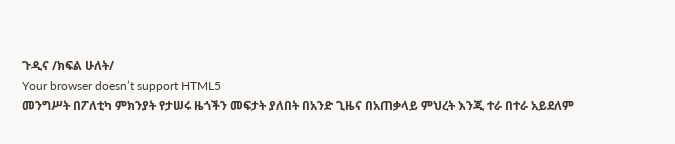ጉዲና /ክፍል ሁለት/
Your browser doesn’t support HTML5
መንግሥት በፖለቲካ ምክንያት የታሠሩ ዜጎችን መፍታት ያለበት በአንድ ጊዜና በአጠቃላይ ምህረት እንጂ ተራ በተራ አይደለም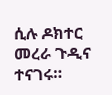ሲሉ ዶክተር መረራ ጉዲና ተናገሩ።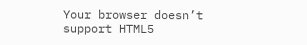Your browser doesn’t support HTML5